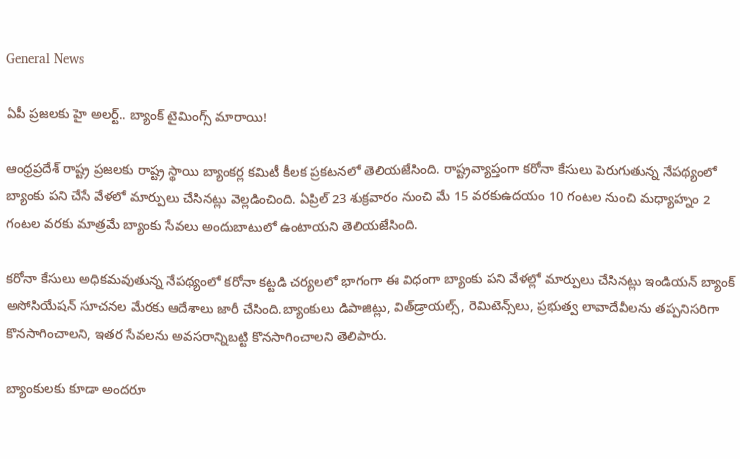General News

ఏపీ ప్రజలకు హై అలర్ట్.. బ్యాంక్ టైమింగ్స్ మారాయి!

ఆంధ్రప్రదేశ్ రాష్ట్ర ప్రజలకు రాష్ట్ర స్థాయి బ్యాంకర్ల కమిటీ కీలక ప్రకటనలో తెలియజేసింది. రాష్ట్రవ్యాప్తంగా కరోనా కేసులు పెరుగుతున్న నేపథ్యంలో బ్యాంకు పని చేసే వేళలో మార్పులు చేసినట్లు వెల్లడించింది. ఏప్రిల్ 23 శుక్రవారం నుంచి మే 15 వరకుఉదయం 10 గంటల నుంచి మధ్యాహ్నం 2 గంటల వరకు మాత్రమే బ్యాంకు సేవలు అందుబాటులో ఉంటాయని తెలియజేసింది.

కరోనా కేసులు అధికమవుతున్న నేపథ్యంలో కరోనా కట్టడి చర్యలలో భాగంగా ఈ విధంగా బ్యాంకు పని వేళల్లో మార్పులు చేసినట్లు ఇండియన్ బ్యాంక్ అసోసియేషన్ సూచనల మేరకు ఆదేశాలు జారీ చేసింది.బ్యాంకులు డిపాజిట్లు, విత్‌డ్రాయల్స్, రెమిటెన్స్‌లు, ప్రభుత్వ లావాదేవీలను తప్పనిసరిగా కొనసాగించాలని, ఇతర సేవలను అవసరాన్నిబట్టి కొనసాగించాలని తెలిపారు.

బ్యాంకులకు కూడా అందరూ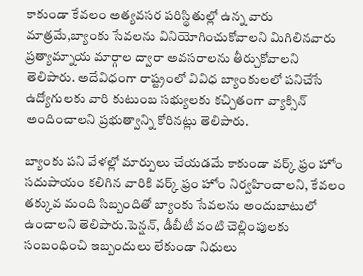కాకుండా కేవలం అత్యవసర పరిస్థితుల్లో ఉన్న వారు మాత్రమే,బ్యాంకు సేవలను వినియోగించుకోవాలని మిగిలినవారు ప్రత్యామ్నాయ మార్గాల ద్వారా అవసరాలను తీర్చుకోవాలని తెలిపారు. అదేవిధంగా రాష్ట్రంలో వివిధ బ్యాంకులలో పనిచేసే ఉద్యోగులకు వారి కుటుంబ సభ్యులకు కచ్చితంగా వ్యాక్సిన్ అందించాలని ప్రభుత్వాన్ని కోరినట్లు తెలిపారు.

బ్యాంకు పని వేళల్లో మార్పులు చేయడమే కాకుండా వర్క్ ఫ్రం హోం సదుపాయం కలిగిన వారికి వర్క్ ఫ్రం హోం నిర్వహించాలని, కేవలం తక్కువ మంది సిబ్బందితో బ్యాంకు సేవలను అందుబాటులో ఉంచాలని తెలిపారు.పెన్షన్, డీబీటీ వంటి చెల్లింపులకు సంబంధించి ఇబ్బందులు లేకుండా నిధులు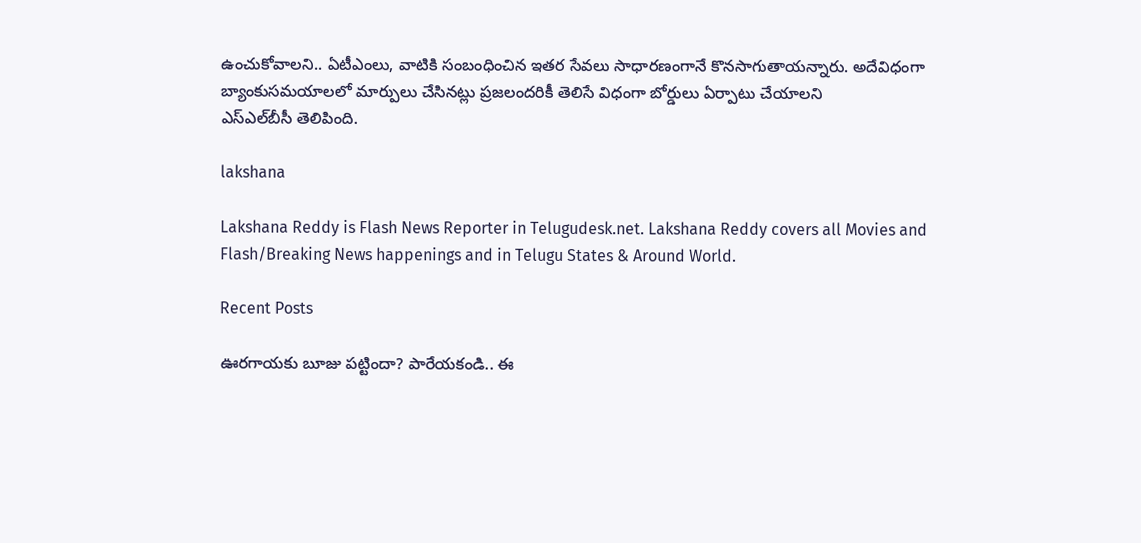ఉంచుకోవాలని.. ఏటీఎంలు, వాటికి సంబంధించిన ఇతర సేవలు సాధారణంగానే కొనసాగుతాయన్నారు. అదేవిధంగా బ్యాంకుసమయాలలో మార్పులు చేసినట్లు ప్రజలందరికీ తెలిసే విధంగా బోర్డులు ఏర్పాటు చేయాలని
ఎస్‌ఎల్‌బీసీ తెలిపింది.

lakshana

Lakshana Reddy is Flash News Reporter in Telugudesk.net. Lakshana Reddy covers all Movies and Flash/Breaking News happenings and in Telugu States & Around World.

Recent Posts

ఊరగాయకు బూజు పట్టిందా? పారేయకండి.. ఈ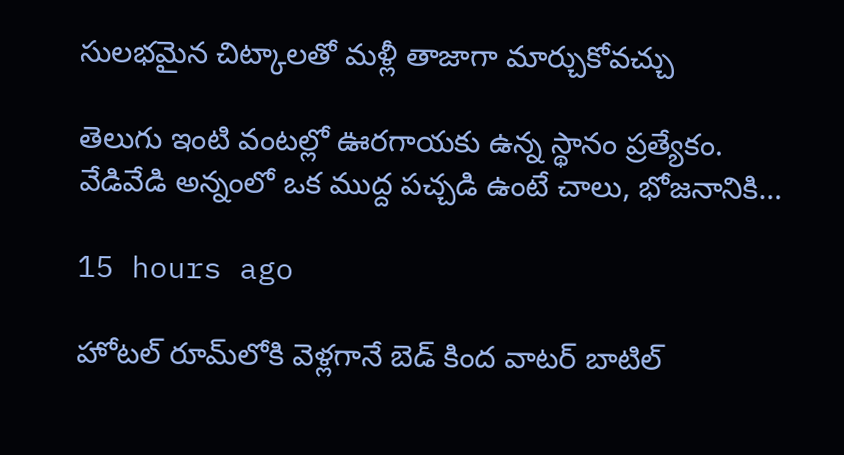సులభమైన చిట్కాలతో మళ్లీ తాజాగా మార్చుకోవచ్చు

తెలుగు ఇంటి వంటల్లో ఊరగాయకు ఉన్న స్థానం ప్రత్యేకం. వేడివేడి అన్నంలో ఒక ముద్ద పచ్చడి ఉంటే చాలు, భోజనానికి…

15 hours ago

హోటల్ రూమ్‌లోకి వెళ్లగానే బెడ్ కింద వాటర్ బాటిల్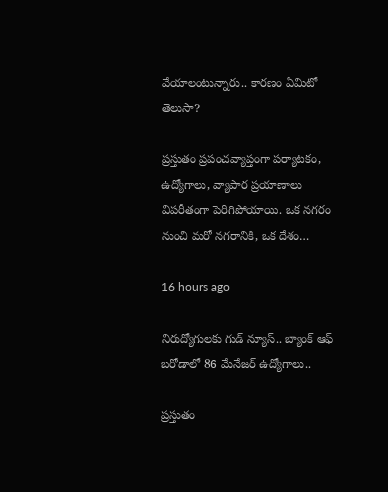వేయాలంటున్నారు.. కారణం ఏమిటో తెలుసా?

ప్రస్తుతం ప్రపంచవ్యాప్తంగా పర్యాటకం, ఉద్యోగాలు, వ్యాపార ప్రయాణాలు విపరీతంగా పెరిగిపోయాయి. ఒక నగరం నుంచి మరో నగరానికి, ఒక దేశం…

16 hours ago

నిరుద్యోగులకు గుడ్ న్యూస్.. బ్యాంక్ ఆఫ్ బరోడాలో 86 మేనేజర్ ఉద్యోగాలు..

ప్రస్తుతం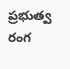ప్రభుత్వ రంగ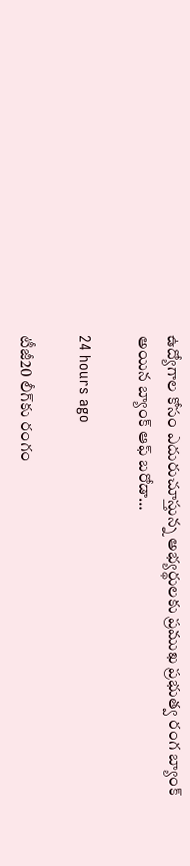ఉద్యోగాల కోసం ఎదురుచూస్తున్న అభ్యర్థులకు ప్రముఖ ప్రభుత్వ రంగ బ్యాంక్ అయిన బ్యాంక్ ఆఫ్ బరోడా…

24 hours ago

టీజీ20 లీగ్‌కు రంగం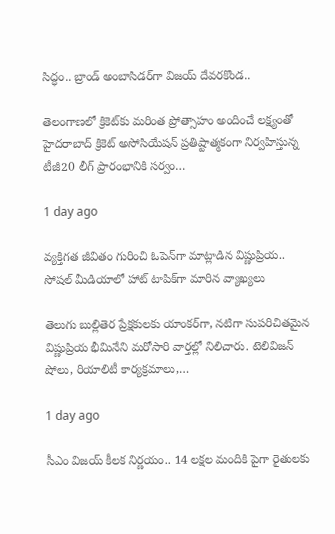సిద్ధం.. బ్రాండ్ అంబాసిడర్‌గా విజయ్ దేవరకొండ..

తెలంగాణలో క్రికెట్‌కు మరింత ప్రోత్సాహం అందించే లక్ష్యంతో హైదరాబాద్ క్రికెట్ అసోసియేషన్ ప్రతిష్టాత్మకంగా నిర్వహిస్తున్న టీజీ20 లీగ్ ప్రారంభానికి సర్వం…

1 day ago

వ్యక్తిగత జీవితం గురించి ఓపెన్‌గా మాట్లాడిన విష్ణుప్రియ.. సోషల్ మీడియాలో హాట్ టాపిక్‌గా మారిన వ్యాఖ్యలు

తెలుగు బుల్లితెర ప్రేక్షకులకు యాంకర్‌గా, నటిగా సుపరిచితమైన విష్ణుప్రియ భీమినేని మరోసారి వార్తల్లో నిలిచారు. టెలివిజన్ షోలు, రియాలిటీ కార్యక్రమాలు,…

1 day ago

సీఎం విజయ్ కీలక నిర్ణయం.. 14 లక్షల మందికి పైగా రైతులకు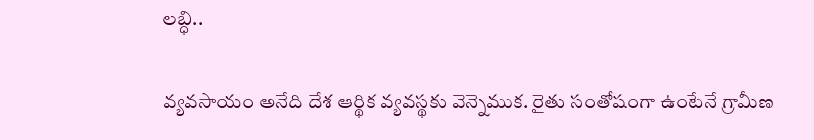లబ్ధి..

వ్యవసాయం అనేది దేశ ఆర్థిక వ్యవస్థకు వెన్నెముక. రైతు సంతోషంగా ఉంటేనే గ్రామీణ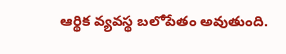ఆర్థిక వ్యవస్థ బలోపేతం అవుతుంది.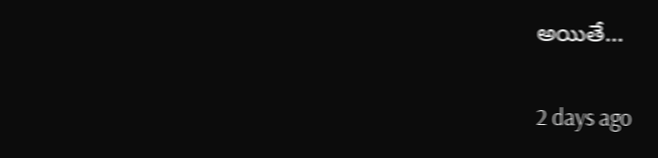అయితే…

2 days ago